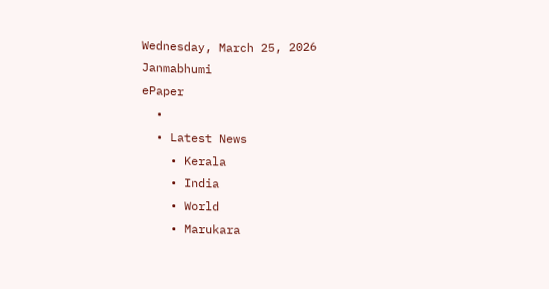Wednesday, March 25, 2026
Janmabhumi
ePaper
  •
  • Latest News
    • Kerala
    • India
    • World
    • Marukara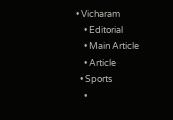• Vicharam
    • Editorial
    • Main Article
    • Article
  • Sports
    •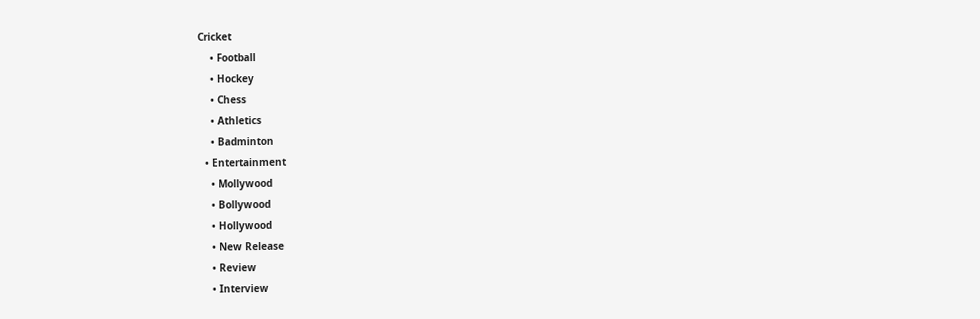Cricket
    • Football
    • Hockey
    • Chess
    • Athletics
    • Badminton
  • Entertainment
    • Mollywood
    • Bollywood
    • Hollywood
    • New Release
    • Review
    • Interview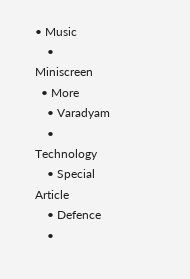• Music
    • Miniscreen
  • More
    • Varadyam
    • Technology
    • Special Article
    • Defence
    •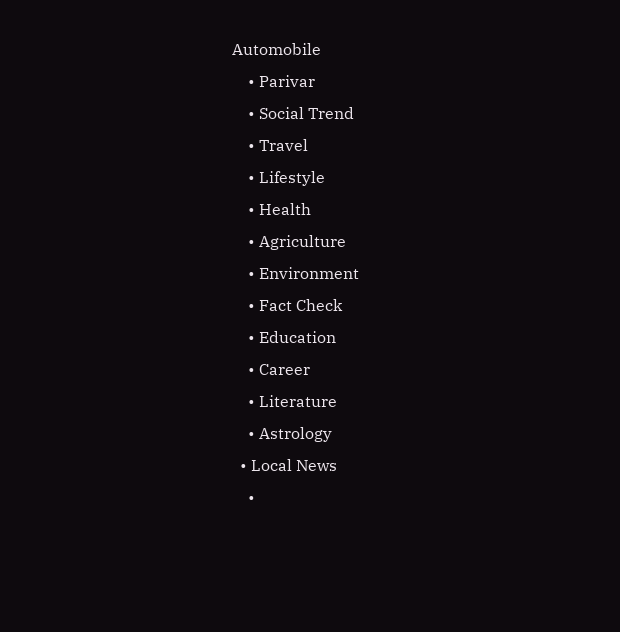Automobile
    • Parivar
    • Social Trend
    • Travel
    • Lifestyle
    • Health
    • Agriculture
    • Environment
    • Fact Check
    • Education
    • Career
    • Literature
    • Astrology
  • Local News
    •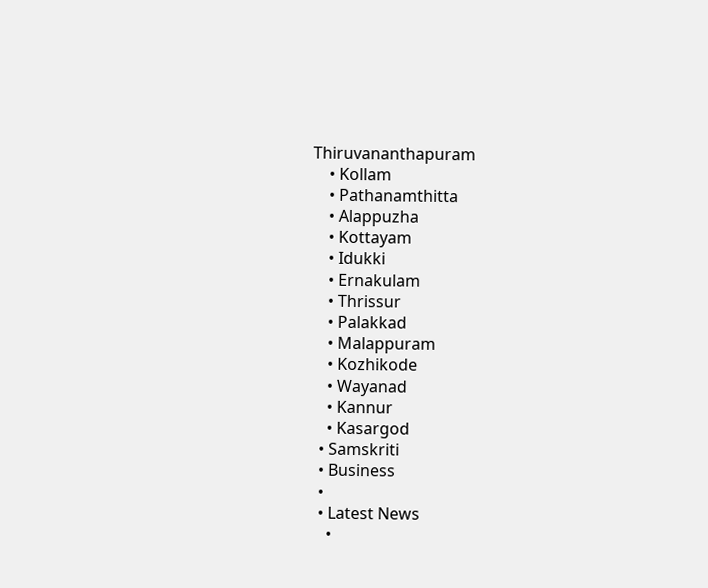Thiruvananthapuram
    • Kollam
    • Pathanamthitta
    • Alappuzha
    • Kottayam
    • Idukki
    • Ernakulam
    • Thrissur
    • Palakkad
    • Malappuram
    • Kozhikode
    • Wayanad
    • Kannur
    • Kasargod
  • Samskriti
  • Business
  •
  • Latest News
    •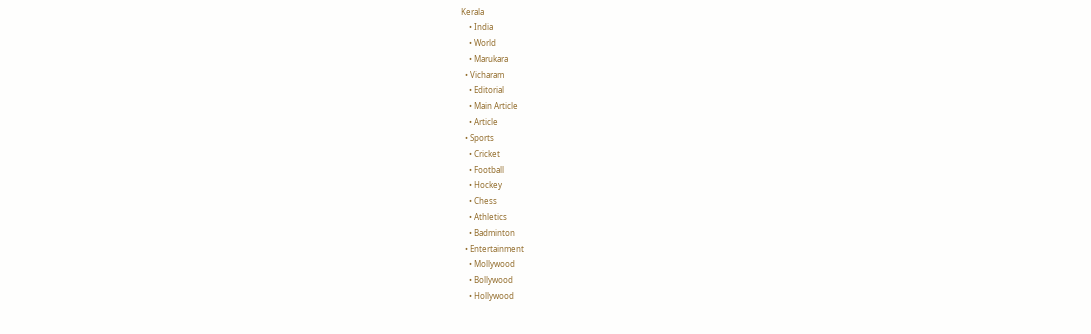Kerala
    • India
    • World
    • Marukara
  • Vicharam
    • Editorial
    • Main Article
    • Article
  • Sports
    • Cricket
    • Football
    • Hockey
    • Chess
    • Athletics
    • Badminton
  • Entertainment
    • Mollywood
    • Bollywood
    • Hollywood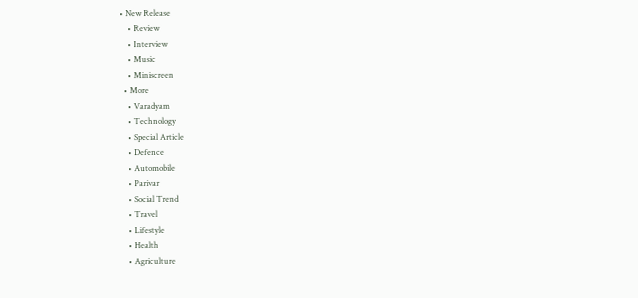• New Release
    • Review
    • Interview
    • Music
    • Miniscreen
  • More
    • Varadyam
    • Technology
    • Special Article
    • Defence
    • Automobile
    • Parivar
    • Social Trend
    • Travel
    • Lifestyle
    • Health
    • Agriculture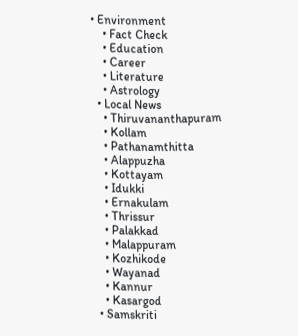• Environment
    • Fact Check
    • Education
    • Career
    • Literature
    • Astrology
  • Local News
    • Thiruvananthapuram
    • Kollam
    • Pathanamthitta
    • Alappuzha
    • Kottayam
    • Idukki
    • Ernakulam
    • Thrissur
    • Palakkad
    • Malappuram
    • Kozhikode
    • Wayanad
    • Kannur
    • Kasargod
  • Samskriti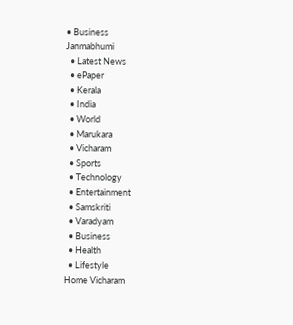• Business
Janmabhumi
  • Latest News
  • ePaper
  • Kerala
  • India
  • World
  • Marukara
  • Vicharam
  • Sports
  • Technology
  • Entertainment
  • Samskriti
  • Varadyam
  • Business
  • Health
  • Lifestyle
Home Vicharam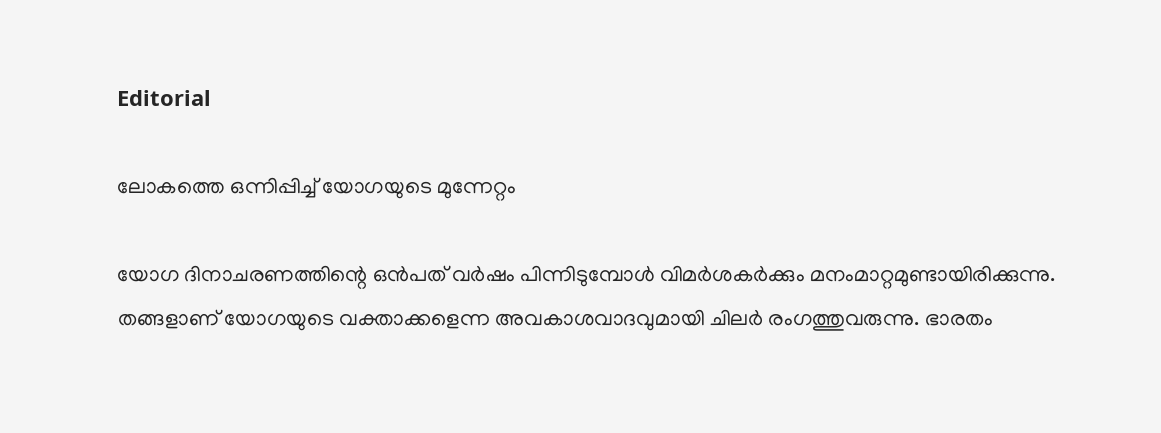Editorial

ലോകത്തെ ഒന്നിപ്പിച്ച് യോഗയുടെ മുന്നേറ്റം

യോഗ ദിനാചരണത്തിന്റെ ഒന്‍പത് വര്‍ഷം പിന്നിടുമ്പോള്‍ വിമര്‍ശകര്‍ക്കും മനംമാറ്റമുണ്ടായിരിക്കുന്നു. തങ്ങളാണ് യോഗയുടെ വക്താക്കളെന്ന അവകാശവാദവുമായി ചിലര്‍ രംഗത്തുവരുന്നു. ഭാരതം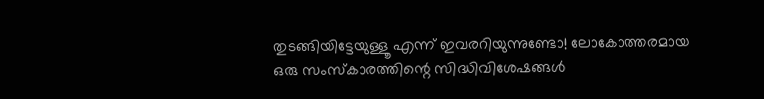തുടങ്ങിയിട്ടേയുള്ളൂ എന്ന് ഇവരറിയുന്നുണ്ടോ! ലോകോത്തരമായ ഒരു സംസ്‌കാരത്തിന്റെ സിദ്ധിവിശേഷങ്ങള്‍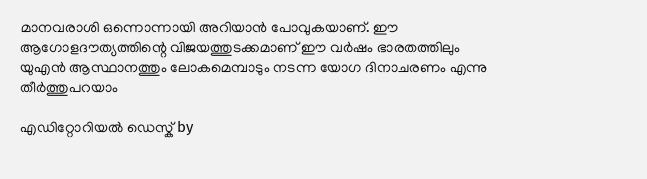മാനവരാശി ഒന്നൊന്നായി അറിയാന്‍ പോവുകയാണ്. ഈ ആഗോളദൗത്യത്തിന്റെ വിജയത്തുടക്കമാണ് ഈ വര്‍ഷം ഭാരതത്തിലും യുഎന്‍ ആസ്ഥാനത്തും ലോകമെമ്പാടും നടന്ന യോഗ ദിനാചരണം എന്നു തീര്‍ത്തുപറയാം

എഡിറ്റോറിയൽ ഡെസ്ക് by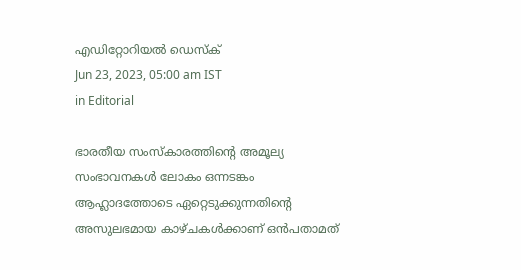എഡിറ്റോറിയൽ ഡെസ്ക്
Jun 23, 2023, 05:00 am IST
in Editorial

ഭാരതീയ സംസ്‌കാരത്തിന്റെ അമൂല്യ സംഭാവനകള്‍ ലോകം ഒന്നടങ്കം ആഹ്ലാദത്തോടെ ഏറ്റെടുക്കുന്നതിന്റെ അസുലഭമായ കാഴ്ചകള്‍ക്കാണ് ഒന്‍പതാമത്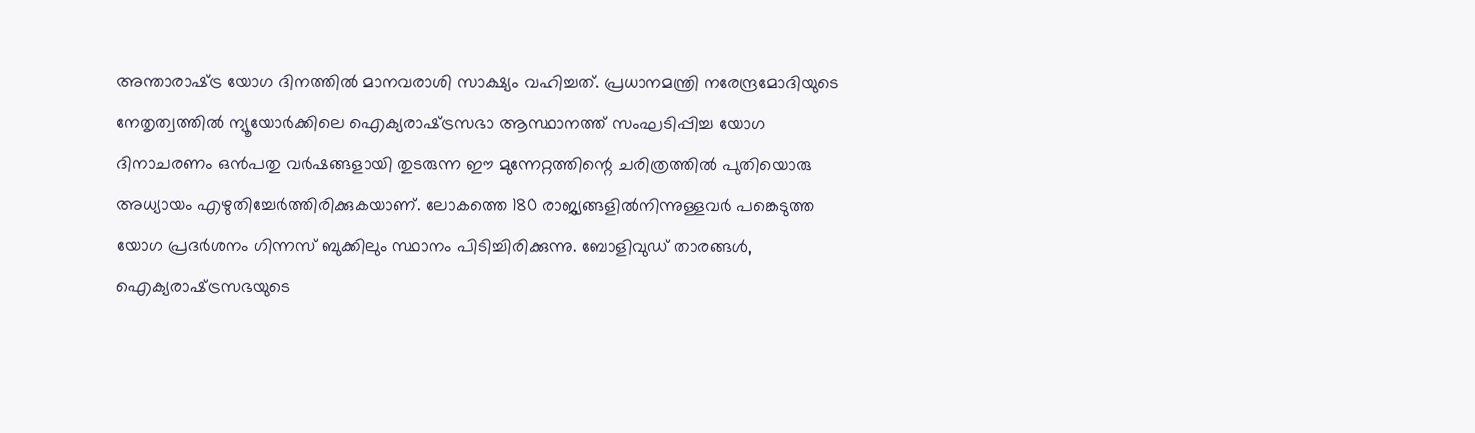അന്താരാഷ്‌ട്ര യോഗ ദിനത്തില്‍ മാനവരാശി സാക്ഷ്യം വഹിച്ചത്. പ്രധാനമന്ത്രി നരേന്ദ്രമോദിയുടെ നേതൃത്വത്തില്‍ ന്യൂയോര്‍ക്കിലെ ഐക്യരാഷ്‌ട്രസഭാ ആസ്ഥാനത്ത് സംഘടിപ്പിച്ച യോഗ ദിനാചരണം ഒന്‍പതു വര്‍ഷങ്ങളായി തുടരുന്ന ഈ മുന്നേറ്റത്തിന്റെ ചരിത്രത്തില്‍ പുതിയൊരു അധ്യായം എഴുതിച്ചേര്‍ത്തിരിക്കുകയാണ്. ലോകത്തെ 180 രാജ്യങ്ങളില്‍നിന്നുള്ളവര്‍ പങ്കെടുത്ത യോഗ പ്രദര്‍ശനം ഗിന്നസ് ബുക്കിലും സ്ഥാനം പിടിച്ചിരിക്കുന്നു. ബോളിവുഡ് താരങ്ങള്‍, ഐക്യരാഷ്‌ട്രസഭയുടെ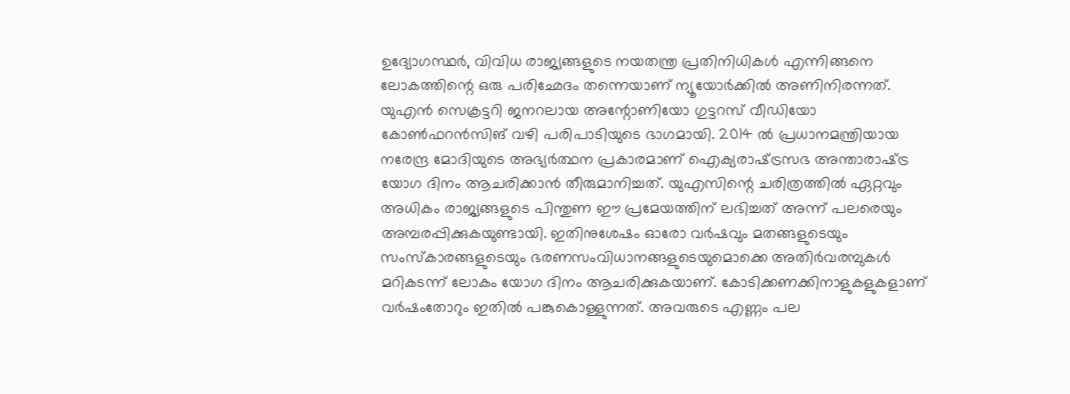ഉദ്യോഗസ്ഥര്‍, വിവിധ രാജ്യങ്ങളുടെ നയതന്ത്ര പ്രതിനിധികള്‍ എന്നിങ്ങനെ ലോകത്തിന്റെ ഒരു പരിഛേദം തന്നെയാണ് ന്യൂയോര്‍ക്കില്‍ അണിനിരന്നത്. യുഎന്‍ സെക്രട്ടറി ജനറലായ അന്റോണിയോ ഗുട്ടറസ് വീഡിയോ കോണ്‍ഫറന്‍സിങ് വഴി പരിപാടിയുടെ ഭാഗമായി. 2014 ല്‍ പ്രധാനമന്ത്രിയായ നരേന്ദ്ര മോദിയുടെ അഭ്യര്‍ത്ഥന പ്രകാരമാണ് ഐക്യരാഷ്‌ട്രസഭ അന്താരാഷ്‌ട്ര യോഗ ദിനം ആചരിക്കാന്‍ തീരുമാനിച്ചത്. യുഎസിന്റെ ചരിത്രത്തില്‍ ഏറ്റവും അധികം രാജ്യങ്ങളുടെ പിന്തുണ ഈ പ്രമേയത്തിന് ലഭിച്ചത് അന്ന് പലരെയും അമ്പരപ്പിക്കുകയുണ്ടായി. ഇതിനുശേഷം ഓരോ വര്‍ഷവും മതങ്ങളുടെയും സംസ്‌കാരങ്ങളുടെയും ഭരണസംവിധാനങ്ങളുടെയുമൊക്കെ അതിര്‍വരമ്പുകള്‍ മറികടന്ന് ലോകം യോഗ ദിനം ആചരിക്കുകയാണ്. കോടിക്കണക്കിനാളുകളുകളാണ് വര്‍ഷംതോറും ഇതില്‍ പങ്കുകൊള്ളുന്നത്. അവരുടെ എണ്ണം പല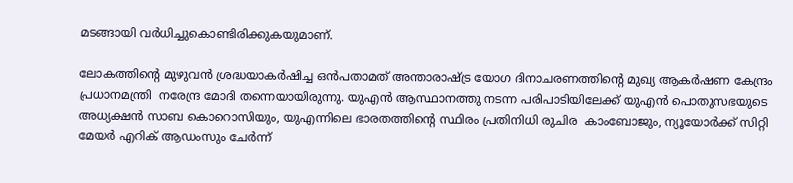മടങ്ങായി വര്‍ധിച്ചുകൊണ്ടിരിക്കുകയുമാണ്.

ലോകത്തിന്റെ മുഴുവന്‍ ശ്രദ്ധയാകര്‍ഷിച്ച ഒന്‍പതാമത് അന്താരാഷ്‌ട്ര യോഗ ദിനാചരണത്തിന്റെ മുഖ്യ ആകര്‍ഷണ കേന്ദ്രം പ്രധാനമന്ത്രി  നരേന്ദ്ര മോദി തന്നെയായിരുന്നു. യുഎന്‍ ആസ്ഥാനത്തു നടന്ന പരിപാടിയിലേക്ക് യുഎന്‍ പൊതുസഭയുടെ അധ്യക്ഷന്‍ സാബ കൊറൊസിയും, യുഎന്നിലെ ഭാരതത്തിന്റെ സ്ഥിരം പ്രതിനിധി രുചിര  കാംബോജും, ന്യൂയോര്‍ക്ക് സിറ്റി മേയര്‍ എറിക് ആഡംസും ചേര്‍ന്ന്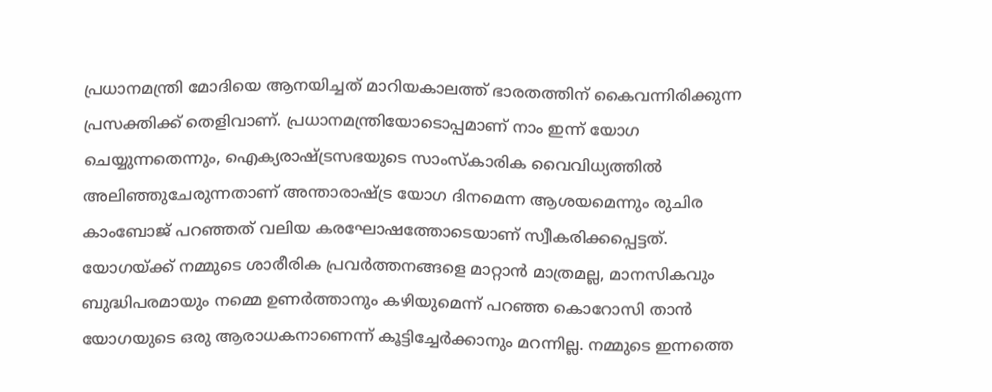പ്രധാനമന്ത്രി മോദിയെ ആനയിച്ചത് മാറിയകാലത്ത് ഭാരതത്തിന് കൈവന്നിരിക്കുന്ന പ്രസക്തിക്ക് തെളിവാണ്. പ്രധാനമന്ത്രിയോടൊപ്പമാണ് നാം ഇന്ന് യോഗ ചെയ്യുന്നതെന്നും, ഐക്യരാഷ്‌ട്രസഭയുടെ സാംസ്‌കാരിക വൈവിധ്യത്തില്‍ അലിഞ്ഞുചേരുന്നതാണ് അന്താരാഷ്‌ട്ര യോഗ ദിനമെന്ന ആശയമെന്നും രുചിര കാംബോജ് പറഞ്ഞത് വലിയ കരഘോഷത്തോടെയാണ് സ്വീകരിക്കപ്പെട്ടത്. യോഗയ്‌ക്ക് നമ്മുടെ ശാരീരിക പ്രവര്‍ത്തനങ്ങളെ മാറ്റാന്‍ മാത്രമല്ല, മാനസികവും ബുദ്ധിപരമായും നമ്മെ ഉണര്‍ത്താനും കഴിയുമെന്ന് പറഞ്ഞ കൊറോസി താന്‍ യോഗയുടെ ഒരു ആരാധകനാണെന്ന് കൂട്ടിച്ചേര്‍ക്കാനും മറന്നില്ല. നമ്മുടെ ഇന്നത്തെ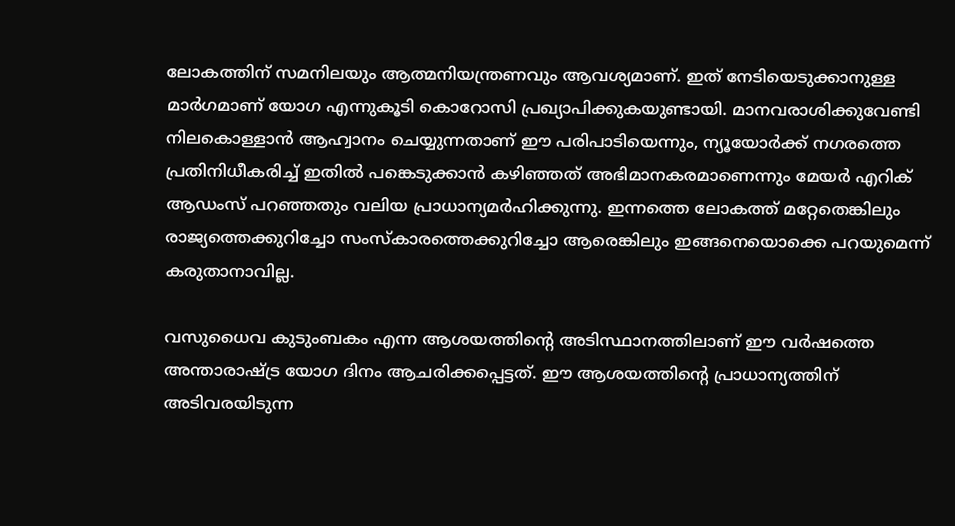ലോകത്തിന് സമനിലയും ആത്മനിയന്ത്രണവും ആവശ്യമാണ്. ഇത് നേടിയെടുക്കാനുള്ള മാര്‍ഗമാണ് യോഗ എന്നുകൂടി കൊറോസി പ്രഖ്യാപിക്കുകയുണ്ടായി. മാനവരാശിക്കുവേണ്ടി നിലകൊള്ളാന്‍ ആഹ്വാനം ചെയ്യുന്നതാണ് ഈ പരിപാടിയെന്നും, ന്യൂയോര്‍ക്ക് നഗരത്തെ പ്രതിനിധീകരിച്ച് ഇതില്‍ പങ്കെടുക്കാന്‍ കഴിഞ്ഞത് അഭിമാനകരമാണെന്നും മേയര്‍ എറിക് ആഡംസ് പറഞ്ഞതും വലിയ പ്രാധാന്യമര്‍ഹിക്കുന്നു. ഇന്നത്തെ ലോകത്ത് മറ്റേതെങ്കിലും രാജ്യത്തെക്കുറിച്ചോ സംസ്‌കാരത്തെക്കുറിച്ചോ ആരെങ്കിലും ഇങ്ങനെയൊക്കെ പറയുമെന്ന് കരുതാനാവില്ല.

വസുധൈവ കുടുംബകം എന്ന ആശയത്തിന്റെ അടിസ്ഥാനത്തിലാണ് ഈ വര്‍ഷത്തെ അന്താരാഷ്‌ട്ര യോഗ ദിനം ആചരിക്കപ്പെട്ടത്. ഈ ആശയത്തിന്റെ പ്രാധാന്യത്തിന് അടിവരയിടുന്ന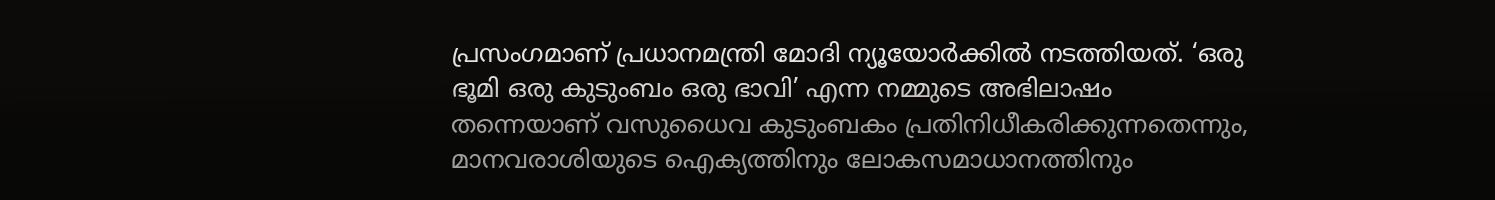പ്രസംഗമാണ് പ്രധാനമന്ത്രി മോദി ന്യൂയോര്‍ക്കില്‍ നടത്തിയത്. ‘ഒരു ഭൂമി ഒരു കുടുംബം ഒരു ഭാവി’ എന്ന നമ്മുടെ അഭിലാഷം തന്നെയാണ് വസുധൈവ കുടുംബകം പ്രതിനിധീകരിക്കുന്നതെന്നും, മാനവരാശിയുടെ ഐക്യത്തിനും ലോകസമാധാനത്തിനും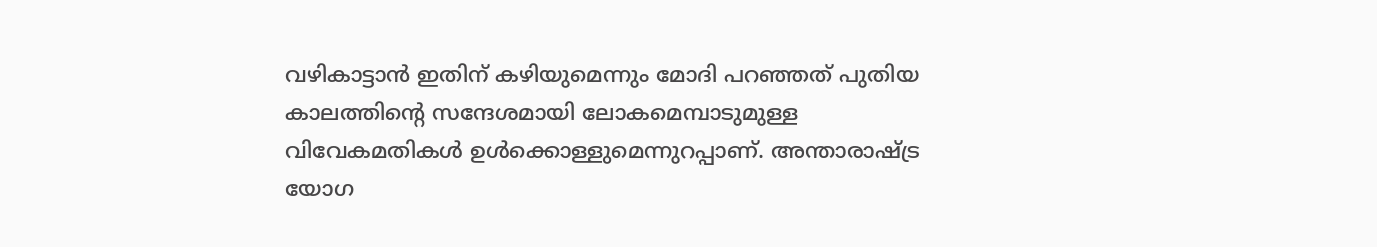വഴികാട്ടാന്‍ ഇതിന് കഴിയുമെന്നും മോദി പറഞ്ഞത് പുതിയ കാലത്തിന്റെ സന്ദേശമായി ലോകമെമ്പാടുമുള്ള വിവേകമതികള്‍ ഉള്‍ക്കൊള്ളുമെന്നുറപ്പാണ്. അന്താരാഷ്‌ട്ര യോഗ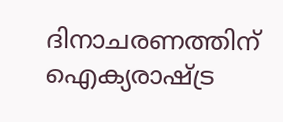ദിനാചരണത്തിന് ഐക്യരാഷ്‌ട്ര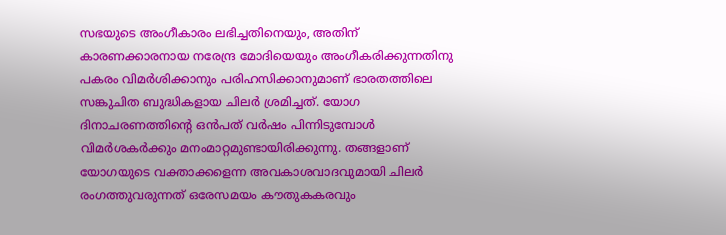സഭയുടെ അംഗീകാരം ലഭിച്ചതിനെയും, അതിന് കാരണക്കാരനായ നരേന്ദ്ര മോദിയെയും അംഗീകരിക്കുന്നതിനു പകരം വിമര്‍ശിക്കാനും പരിഹസിക്കാനുമാണ് ഭാരതത്തിലെ സങ്കുചിത ബുദ്ധികളായ ചിലര്‍ ശ്രമിച്ചത്. യോഗ ദിനാചരണത്തിന്റെ ഒന്‍പത് വര്‍ഷം പിന്നിടുമ്പോള്‍ വിമര്‍ശകര്‍ക്കും മനംമാറ്റമുണ്ടായിരിക്കുന്നു. തങ്ങളാണ് യോഗയുടെ വക്താക്കളെന്ന അവകാശവാദവുമായി ചിലര്‍ രംഗത്തുവരുന്നത് ഒരേസമയം കൗതുകകരവും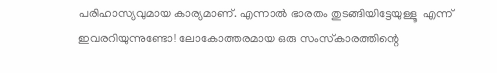പരിഹാസ്യവുമായ കാര്യമാണ്. എന്നാല്‍ ഭാരതം തുടങ്ങിയിട്ടേയുള്ളൂ  എന്ന് ഇവരറിയുന്നുണ്ടോ! ലോകോത്തരമായ ഒരു സംസ്‌കാരത്തിന്റെ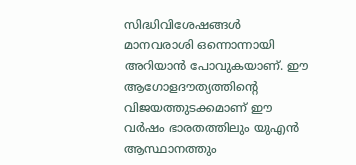സിദ്ധിവിശേഷങ്ങള്‍ മാനവരാശി ഒന്നൊന്നായി അറിയാന്‍ പോവുകയാണ്. ഈ ആഗോളദൗത്യത്തിന്റെ വിജയത്തുടക്കമാണ് ഈ വര്‍ഷം ഭാരതത്തിലും യുഎന്‍ ആസ്ഥാനത്തും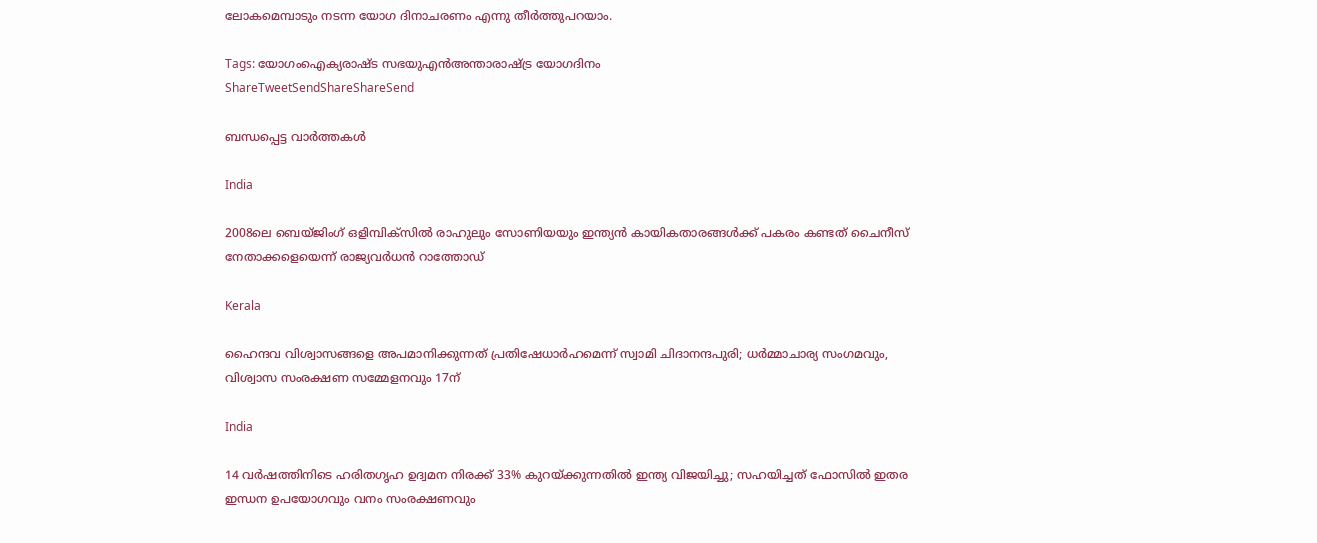ലോകമെമ്പാടും നടന്ന യോഗ ദിനാചരണം എന്നു തീര്‍ത്തുപറയാം.

Tags: യോഗംഐക്യരാഷ്ട സഭയുഎന്‍അന്താരാഷ്ട്ര യോഗദിനം
ShareTweetSendShareShareSend

ബന്ധപ്പെട്ട വാര്‍ത്തകള്‍

India

2008ലെ ബെയ്ജിംഗ് ഒളിമ്പിക്സില്‍ രാഹുലും സോണിയയും ഇന്ത്യന്‍ കായികതാരങ്ങള്‍ക്ക് പകരം കണ്ടത് ചൈനീസ് നേതാക്കളെയെന്ന് രാജ്യവര്‍ധന്‍ റാത്തോഡ്

Kerala

ഹൈന്ദവ വിശ്വാസങ്ങളെ അപമാനിക്കുന്നത് പ്രതിഷേധാര്‍ഹമെന്ന് സ്വാമി ചിദാനന്ദപുരി; ധര്‍മ്മാചാര്യ സംഗമവും, വിശ്വാസ സംരക്ഷണ സമ്മേളനവും 17ന്

India

14 വര്‍ഷത്തിനിടെ ഹരിതഗൃഹ ഉദ്വമന നിരക്ക് 33% കുറയ്‌ക്കുന്നതില്‍ ഇന്ത്യ വിജയിച്ചു; സഹയിച്ചത് ഫോസില്‍ ഇതര ഇന്ധന ഉപയോഗവും വനം സംരക്ഷണവും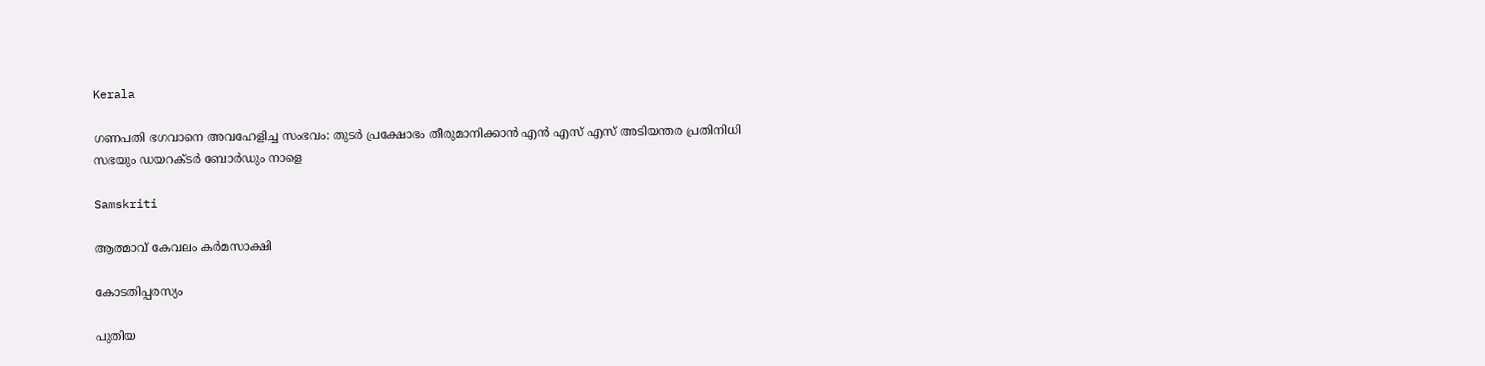Kerala

ഗണപതി ഭഗവാനെ അവഹേളിച്ച സംഭവം: തുടര്‍ പ്രക്ഷോഭം തീരുമാനിക്കാന്‍ എന്‍ എസ് എസ് അടിയന്തര പ്രതിനിധി സഭയും ഡയറക്ടര്‍ ബോര്‍ഡും നാളെ

Samskriti

ആത്മാവ് കേവലം കര്‍മസാക്ഷി

കോടതിപ്പരസ്യം

പുതിയ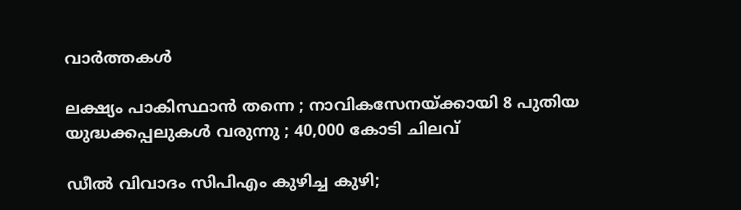വാര്‍ത്തകള്‍

ലക്ഷ്യം പാകിസ്ഥാൻ തന്നെ ; നാവികസേനയ്‌ക്കായി 8 പുതിയ യുദ്ധക്കപ്പലുകൾ വരുന്നു ; 40,000 കോടി ചിലവ്

ഡീൽ വിവാദം സിപിഎം കുഴിച്ച കുഴി;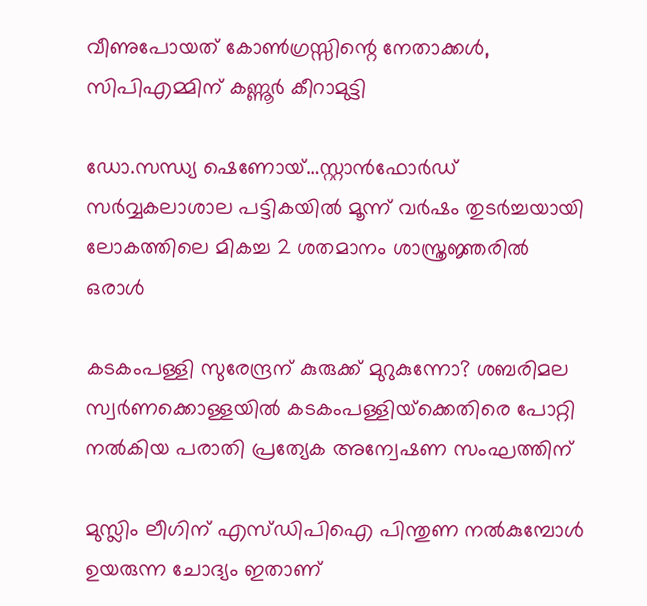വീണുപോയത് കോൺഗ്രസ്സിന്റെ നേതാക്കൾ, സിപിഎമ്മിന് കണ്ണൂർ കീറാമുട്ടി

ഡോ.സന്ധ്യ ഷെണോയ്…സ്റ്റാന്‍ഫോര്‍ഡ് സര്‍വ്വകലാശാല പട്ടികയില്‍ മൂന്ന് വര്‍ഷം തുടര്‍ച്ചയായി ലോകത്തിലെ മികച്ച 2 ശതമാനം ശാസ്ത്രജ്ഞരില്‍ ഒരാള്‍

കടകംപള്ളി സുരേന്ദ്രന് കുരുക്ക് മുറുകുന്നോ? ശബരിമല സ്വർണക്കൊള്ളയില്‍ കടകംപള്ളിയ്‌ക്കെതിരെ പോറ്റി നൽകിയ പരാതി പ്രത്യേക അന്വേഷണ സംഘത്തിന്

മുസ്ലിം ലീഗിന് എസ്ഡിപിഐ പിന്തുണ നൽകുമ്പോൾ ഉയരുന്ന ചോദ്യം ഇതാണ്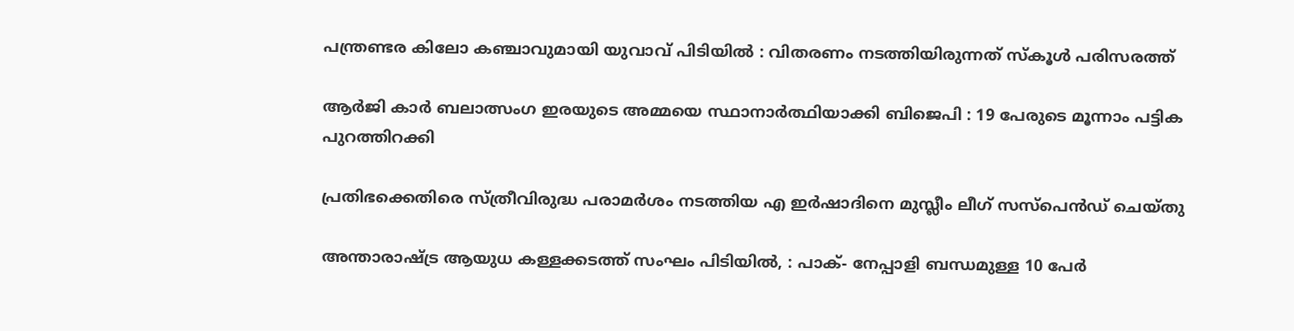പന്ത്രണ്ടര കിലോ കഞ്ചാവുമായി യുവാവ് പിടിയിൽ : വിതരണം നടത്തിയിരുന്നത് സ്കൂൾ പരിസരത്ത്

ആർ‌ജി കാർ ബലാത്സംഗ ഇരയുടെ അമ്മയെ സ്ഥാനാർത്ഥിയാക്കി ബിജെപി : 19 പേരുടെ മൂന്നാം പട്ടിക പുറത്തിറക്കി

പ്രതിഭക്കെതിരെ സ്ത്രീവിരുദ്ധ പരാമര്‍ശം നടത്തിയ എ ഇര്‍ഷാദിനെ മുസ്ലീം ലീഗ് സസ്പെന്‍ഡ് ചെയ്തു

അന്താരാഷ്‌ട്ര ആയുധ കള്ളക്കടത്ത് സംഘം പിടിയിൽ, : പാക്- നേപ്പാളി ബന്ധമുള്ള 10 പേർ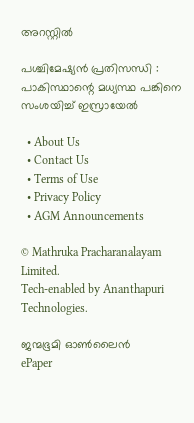അറസ്റ്റിൽ

പശ്ചിമേഷ്യൻ പ്രതിസന്ധി : പാകിസ്ഥാന്റെ മധ്യസ്ഥ പങ്കിനെ സംശയിച്ച് ഇസ്രായേൽ

  • About Us
  • Contact Us
  • Terms of Use
  • Privacy Policy
  • AGM Announcements

© Mathruka Pracharanalayam Limited.
Tech-enabled by Ananthapuri Technologies.

ജന്മഭൂമി ഓണ്‍ലൈന്‍
ePaper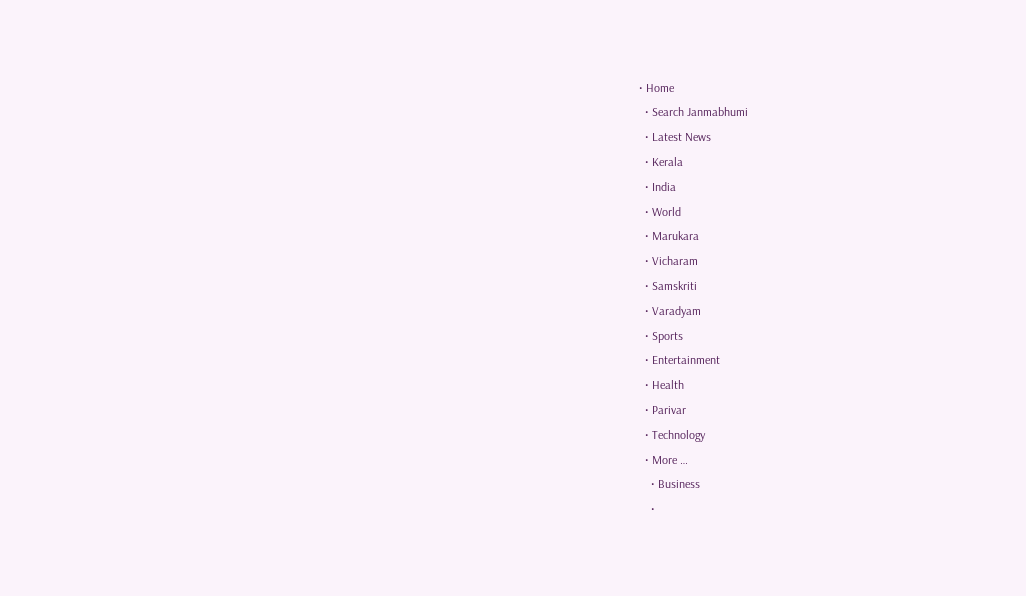• Home
  • Search Janmabhumi
  • Latest News
  • Kerala
  • India
  • World
  • Marukara
  • Vicharam
  • Samskriti
  • Varadyam
  • Sports
  • Entertainment
  • Health
  • Parivar
  • Technology
  • More …
    • Business
    •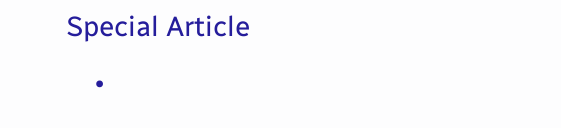Special Article
    •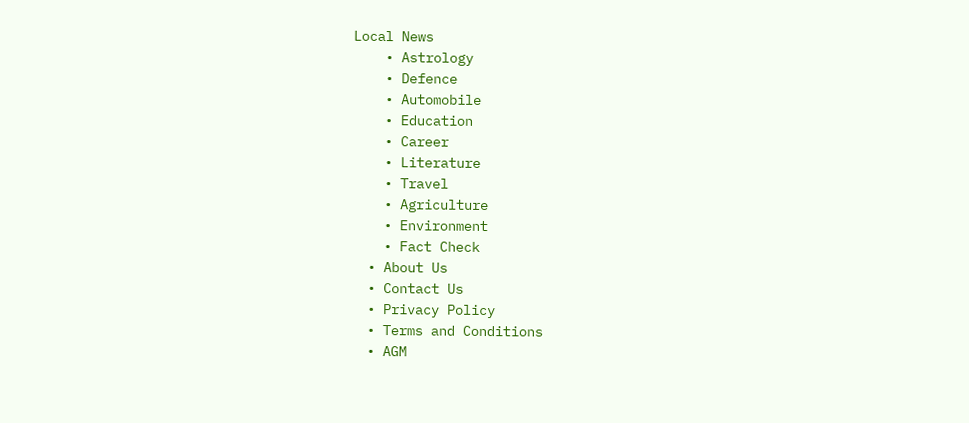Local News
    • Astrology
    • Defence
    • Automobile
    • Education
    • Career
    • Literature
    • Travel
    • Agriculture
    • Environment
    • Fact Check
  • About Us
  • Contact Us
  • Privacy Policy
  • Terms and Conditions
  • AGM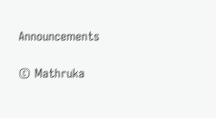Announcements

© Mathruka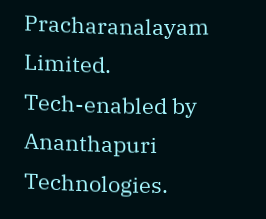Pracharanalayam Limited.
Tech-enabled by Ananthapuri Technologies.